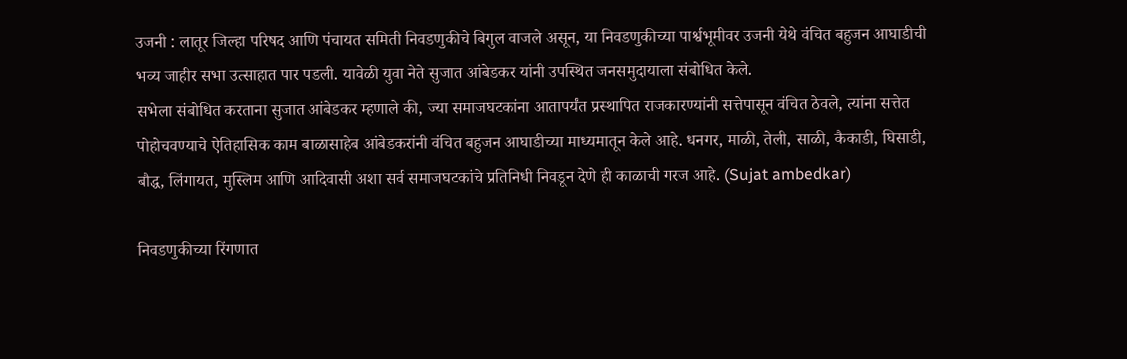उजनी : लातूर जिल्हा परिषद आणि पंचायत समिती निवडणुकीचे बिगुल वाजले असून, या निवडणुकीच्या पार्श्वभूमीवर उजनी येथे वंचित बहुजन आघाडीची भव्य जाहीर सभा उत्साहात पार पडली. यावेळी युवा नेते सुजात आंबेडकर यांनी उपस्थित जनसमुदायाला संबोधित केले.
सभेला संबोधित करताना सुजात आंबेडकर म्हणाले की, ज्या समाजघटकांना आतापर्यंत प्रस्थापित राजकारण्यांनी सत्तेपासून वंचित ठेवले, त्यांना सत्तेत पोहोचवण्याचे ऐतिहासिक काम बाळासाहेब आंबेडकरांनी वंचित बहुजन आघाडीच्या माध्यमातून केले आहे. धनगर, माळी, तेली, साळी, कैकाडी, घिसाडी, बौद्ध, लिंगायत, मुस्लिम आणि आदिवासी अशा सर्व समाजघटकांचे प्रतिनिधी निवडून देणे ही काळाची गरज आहे. (Sujat ambedkar)

निवडणुकीच्या रिंगणात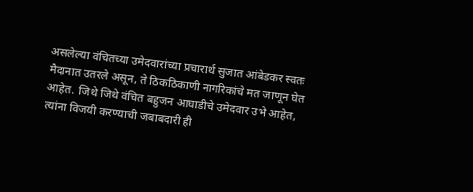असलेल्या वंचितच्या उमेदवारांच्या प्रचारार्थ सुजात आंबेडकर स्वतः मैदानात उतरले असून, ते ठिकठिकाणी नागरिकांचे मत जाणून घेत आहेत. जिथे जिथे वंचित बहुजन आघाडीचे उमेदवार उभे आहेत, त्यांना विजयी करण्याची जबाबदारी ही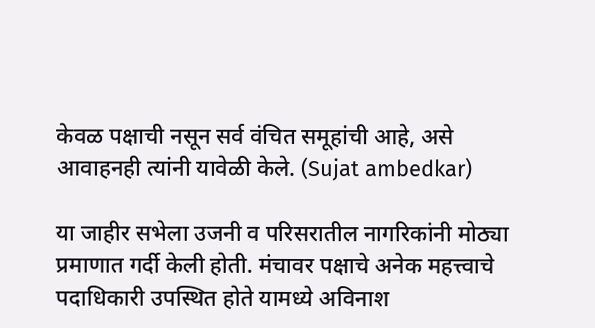केवळ पक्षाची नसून सर्व वंचित समूहांची आहे, असे आवाहनही त्यांनी यावेळी केले. (Sujat ambedkar)

या जाहीर सभेला उजनी व परिसरातील नागरिकांनी मोठ्या प्रमाणात गर्दी केली होती. मंचावर पक्षाचे अनेक महत्त्वाचे पदाधिकारी उपस्थित होते यामध्ये अविनाश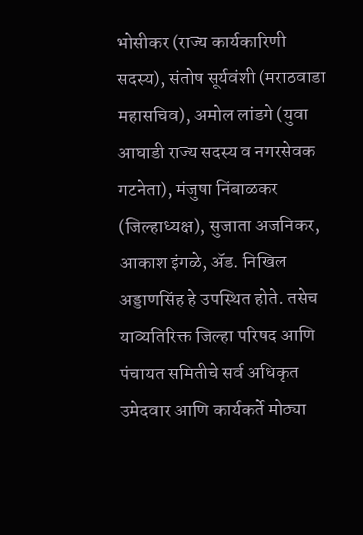भोसीकर (राज्य कार्यकारिणी सदस्य), संतोष सूर्यवंशी (मराठवाडा महासचिव), अमोल लांडगे (युवा आघाडी राज्य सदस्य व नगरसेवक गटनेता), मंजुषा निंबाळकर (जिल्हाध्यक्ष), सुजाता अजनिकर, आकाश इंगळे, ॲड. निखिल अड्डाणसिंह हे उपस्थित होते. तसेच याव्यतिरिक्त जिल्हा परिषद आणि पंचायत समितीचे सर्व अधिकृत उमेदवार आणि कार्यकर्ते मोठ्या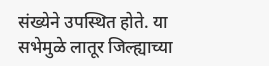संख्येने उपस्थित होते. या सभेमुळे लातूर जिल्ह्याच्या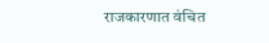राजकारणात वंचित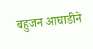बहुजन आघाडीने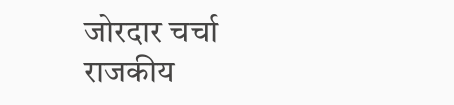जोरदार चर्चा राजकीय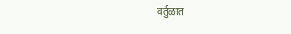वर्तुळात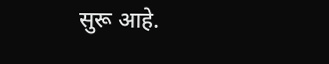सुरू आहे.